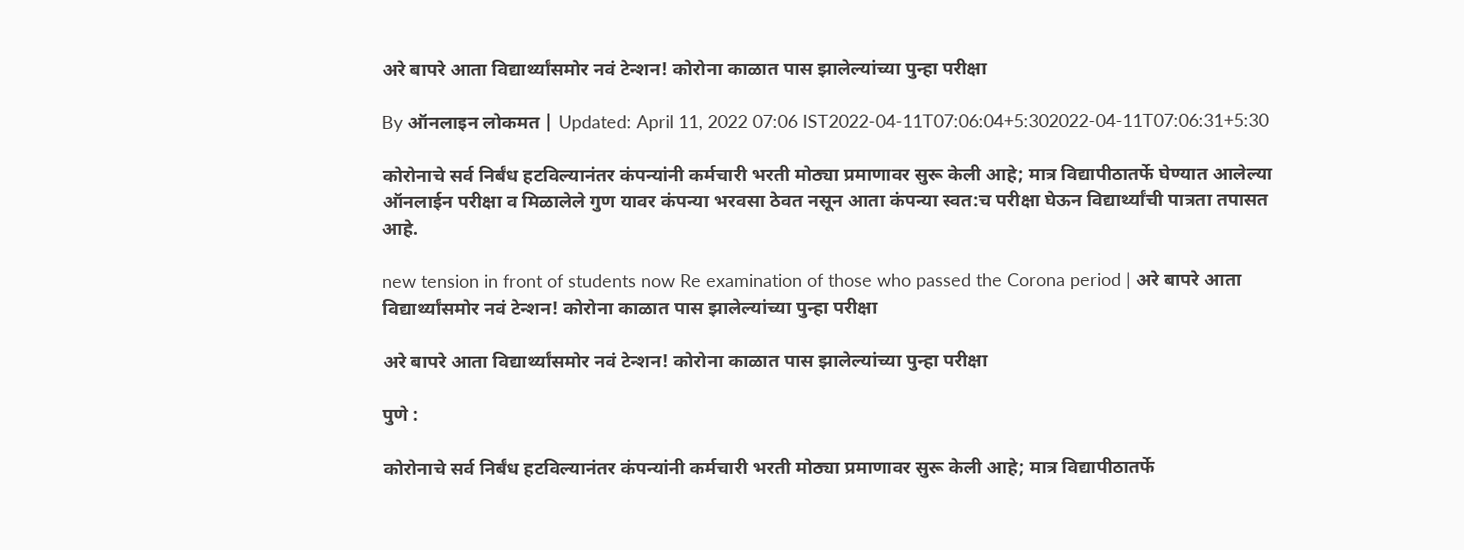अरे बापरे आता विद्यार्थ्यांसमोर नवं टेन्शन! कोरोना काळात पास झालेल्यांच्या पुन्हा परीक्षा

By ऑनलाइन लोकमत | Updated: April 11, 2022 07:06 IST2022-04-11T07:06:04+5:302022-04-11T07:06:31+5:30

कोरोनाचे सर्व निर्बंध हटविल्यानंतर कंपन्यांनी कर्मचारी भरती मोठ्या प्रमाणावर सुरू केली आहे; मात्र विद्यापीठातर्फे घेण्यात आलेल्या ऑनलाईन परीक्षा व मिळालेले गुण यावर कंपन्या भरवसा ठेवत नसून आता कंपन्या स्वत:च परीक्षा घेऊन विद्यार्थ्यांची पात्रता तपासत आहे.

new tension in front of students now Re examination of those who passed the Corona period | अरे बापरे आता विद्यार्थ्यांसमोर नवं टेन्शन! कोरोना काळात पास झालेल्यांच्या पुन्हा परीक्षा

अरे बापरे आता विद्यार्थ्यांसमोर नवं टेन्शन! कोरोना काळात पास झालेल्यांच्या पुन्हा परीक्षा

पुणे :

कोरोनाचे सर्व निर्बंध हटविल्यानंतर कंपन्यांनी कर्मचारी भरती मोठ्या प्रमाणावर सुरू केली आहे; मात्र विद्यापीठातर्फे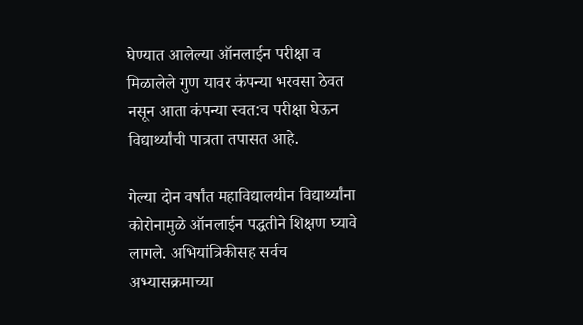घेण्यात आलेल्या ऑनलाईन परीक्षा व मिळालेले गुण यावर कंपन्या भरवसा ठेवत नसून आता कंपन्या स्वत:च परीक्षा घेऊन विद्यार्थ्यांची पात्रता तपासत आहे.

गेल्या दोन वर्षांत महाविद्यालयीन विद्यार्थ्यांना कोरोनामुळे ऑनलाईन पद्धतीने शिक्षण घ्यावे लागले. अभियांत्रिकीसह सर्वच अभ्यासक्रमाच्या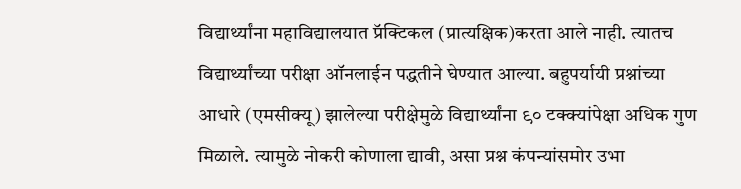विद्यार्थ्यांना महाविद्यालयात प्रॅक्टिकल (प्रात्यक्षिक)करता आले नाही. त्यातच विद्यार्थ्यांच्या परीक्षा ऑनलाईन पद्धतीने घेण्यात आल्या. बहुपर्यायी प्रश्नांच्या आधारे (एमसीक्यू) झालेल्या परीक्षेमुळे विद्यार्थ्यांना ९० टक्क्यांपेक्षा अधिक गुण मिळाले. त्यामुळे नोकरी कोणाला द्यावी, असा प्रश्न कंपन्यांसमोर उभा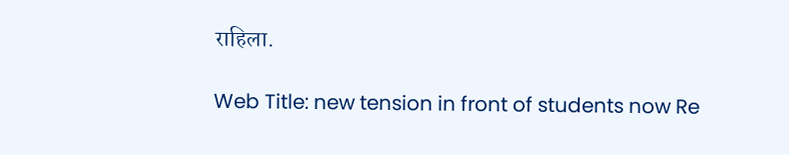राहिला.

Web Title: new tension in front of students now Re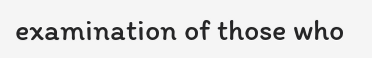examination of those who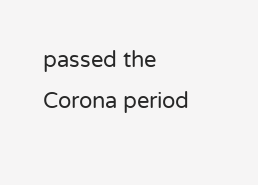passed the Corona period